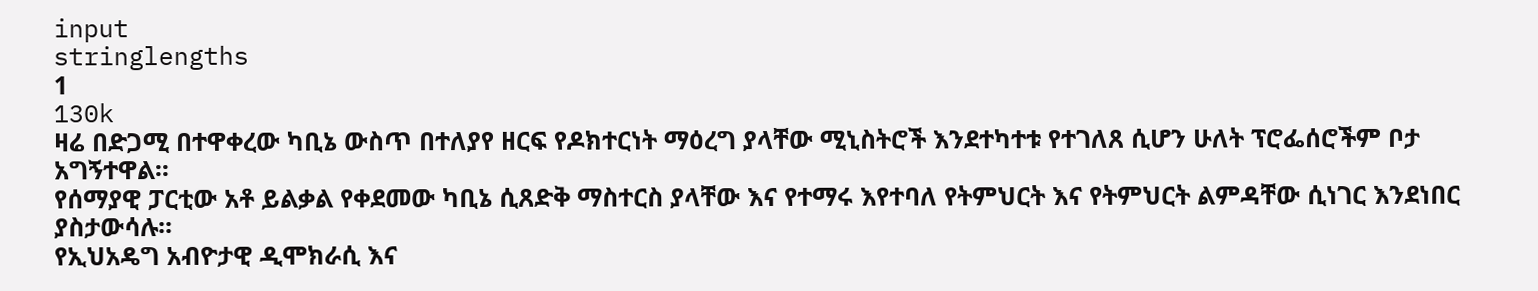input
stringlengths
1
130k
ዛሬ በድጋሚ በተዋቀረው ካቢኔ ውስጥ በተለያየ ዘርፍ የዶክተርነት ማዕረግ ያላቸው ሚኒስትሮች እንደተካተቱ የተገለጸ ሲሆን ሁለት ፕሮፌሰሮችም ቦታ አግኝተዋል፡፡
የሰማያዊ ፓርቲው አቶ ይልቃል የቀደመው ካቢኔ ሲጸድቅ ማስተርስ ያላቸው እና የተማሩ እየተባለ የትምህርት እና የትምህርት ልምዳቸው ሲነገር እንደነበር ያስታውሳሉ፡፡
የኢህአዴግ አብዮታዊ ዲሞክራሲ እና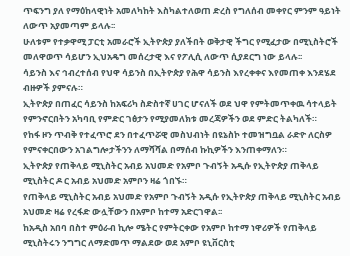ጥፍንግ ያለ የማዕከላዊነት አመለካከት እስካልተለወጠ ድረስ የግለሰብ መቀየር ምንም ዓይነት ለውጥ አያመጣም ይላሉ፡፡
ሁለቱም የተቃዋሚ ፓርቲ አመራሮች ኢትዮጵያ ያለችበት ወቅታዊ ችግር የሚፈታው በሚኒስትሮች መለዋወጥ ሳይሆን ኢህአዴግ መሰረታዊ እና የፖሊሲ ለውጥ ሲያደርግ ነው ይላሉ፡፡
ሳይንስ እና ኅብረተሰብ የህዋ ሳይንስ በኢትዮጵያ የሕዋ ሳይንስ እየረቀቀና እየመጠቀ እንደሄደ ብዙዎች ያምናሉ።
ኢትዮጵያ በጠፈር ሳይንስ ከአፍሪካ ስድስተኛ ሀገር ሆናለች ወደ ህዋ የምትመጥቀዉ ሳተላይት የምንኖርበትን አካባቢ የምድር ገፅታን የሚያመለክቱ መረጃዎችን ወደ ምድር ትልካለች።
የከፋ ዞን ጥብቅ የተፈጥሮ ደን በተፈጥሯዊ መስህብነት በዩኔስኮ ተመዝግቧል ራድዮ ለርስዎ የምናቀርበውን አገልግሎታችንን ለማሻሻል በማሰብ ኩኪዎችን እንጠቀማለን።
ኢትዮጵያ የጠቅላይ ሚኒስትር አብይ አህመድ የአምቦ ጉብኝት አዲሱ የኢትዮጵያ ጠቅላይ ሚኒስትር ዶ ር አብይ አህመድ አምቦን ዛሬ ጎበኙ።
የጠቅላይ ሚኒስትር አብይ አህመድ የአምቦ ጉብኝት አዲሱ የኢትዮጵያ ጠቅላይ ሚኒስትር አብይ አህመድ ዛሬ የረፋድ ውሏቸውን በአምቦ ከተማ አድርገዋል፡፡
ከአዲስ አበባ በስተ ምዕራብ ኪሎ ሜትር የምትርቀው የአምቦ ከተማ ነዋሪዎች የጠቅላይ ሚኒስትሩን ንግግር ለማድመጥ ማልደው ወደ አምቦ ዩኒቨርስቲ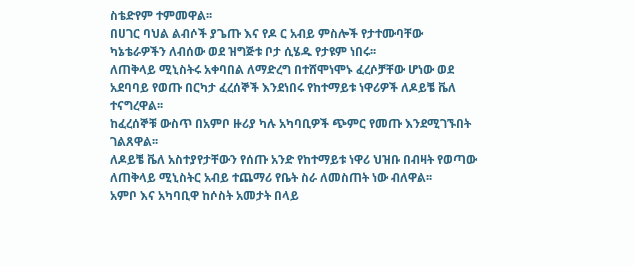ስቴድየም ተምመዋል፡፡
በሀገር ባህል ልብሶች ያጌጡ እና የዶ ር አብይ ምስሎች የታተሙባቸው ካኔቴራዎችን ለብሰው ወደ ዝግጅቱ ቦታ ሲሄዱ የታዩም ነበሩ፡፡
ለጠቅላይ ሚኒስትሩ አቀባበል ለማድረግ በተሸሞነሞኑ ፈረሶቻቸው ሆነው ወደ አደባባይ የወጡ በርካታ ፈረሰኞች እንደነበሩ የከተማይቱ ነዋሪዎች ለዶይቼ ቬለ ተናግረዋል፡፡
ከፈረሰኞቹ ውስጥ በአምቦ ዙሪያ ካሉ አካባቢዎች ጭምር የመጡ እንደሚገኙበት ገልጸዋል፡፡
ለዶይቼ ቬለ አስተያየታቸውን የሰጡ አንድ የከተማይቱ ነዋሪ ህዝቡ በብዛት የወጣው ለጠቅላይ ሚኒስትር አብይ ተጨማሪ የቤት ስራ ለመስጠት ነው ብለዋል፡፡
አምቦ እና አካባቢዋ ከሶስት አመታት በላይ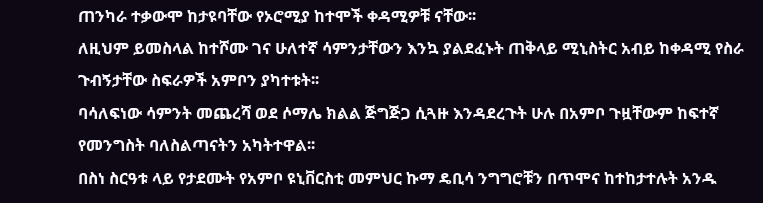ጠንካራ ተቃውሞ ከታዩባቸው የኦሮሚያ ከተሞች ቀዳሚዎቹ ናቸው፡፡
ለዚህም ይመስላል ከተሾሙ ገና ሁለተኛ ሳምንታቸውን እንኳ ያልደፈኑት ጠቅላይ ሚኒስትር አብይ ከቀዳሚ የስራ ጉብኝታቸው ስፍራዎች አምቦን ያካተቱት፡፡
ባሳለፍነው ሳምንት መጨረሻ ወደ ሶማሌ ክልል ጅግጅጋ ሲጓዙ እንዳደረጉት ሁሉ በአምቦ ጉዟቸውም ከፍተኛ የመንግስት ባለስልጣናትን አካትተዋል፡፡
በስነ ስርዓቱ ላይ የታደሙት የአምቦ ዩኒቨርስቲ መምህር ኩማ ዴቢሳ ንግግሮቹን በጥሞና ከተከታተሉት አንዱ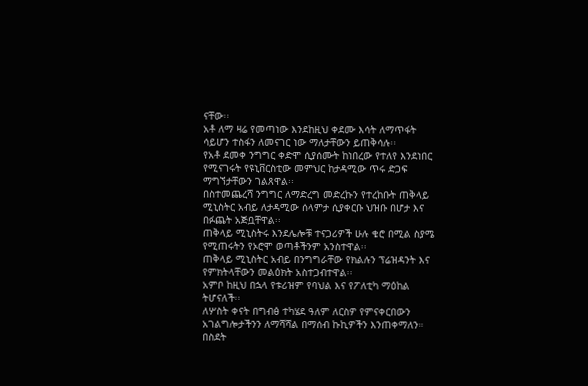ናቸው፡፡
አቶ ለማ ዛሬ የመጣነው እንደከዚህ ቀደሙ እሳት ለማጥፋት ሳይሆን ተስፋን ለመናገር ነው ማለታቸውን ይጠቅሳሉ፡፡
የአቶ ደመቀ ንግግር ቀድሞ ሲያሰሙት ከነበረው የተለየ እንደነበር የሚናገሩት የዩኒቨርስቲው መምህር ከታዳሚው ጥሩ ድጋፍ ማግኘታቸውን ገልጸዋል፡፡
በስተመጨረሻ ንግግር ለማድረግ መድረኩን የተረከቡት ጠቅላይ ሚኒስትር አብይ ለታዳሚው ሰላምታ ሲያቀርቡ ህዝቡ በሆታ እና በፉጨት አጅቧቸዋል፡፡
ጠቅላይ ሚኒስትሩ እንደሌሎቹ ተናጋሪዎች ሁሉ ቄሮ በሚል ስያሜ የሚጠሩትን የኦሮሞ ወጣቶችንም አንስተዋል፡፡
ጠቅላይ ሚኒስትር አብይ በንግግራቸው የክልሉን ፕሬዝዳንት እና የምክትላቸውን መልዕክት አስተጋብተዋል፡፡
አምቦ ከዚህ በኋላ የቱሪዝም የባህል እና የፖለቲካ ማዕከል ትሆናለች፡፡
ለሦስት ቀናት በግብፅ ተካሄደ ዓለም ለርስዎ የምናቀርበውን አገልግሎታችንን ለማሻሻል በማሰብ ኩኪዎችን እንጠቀማለን።
በስደት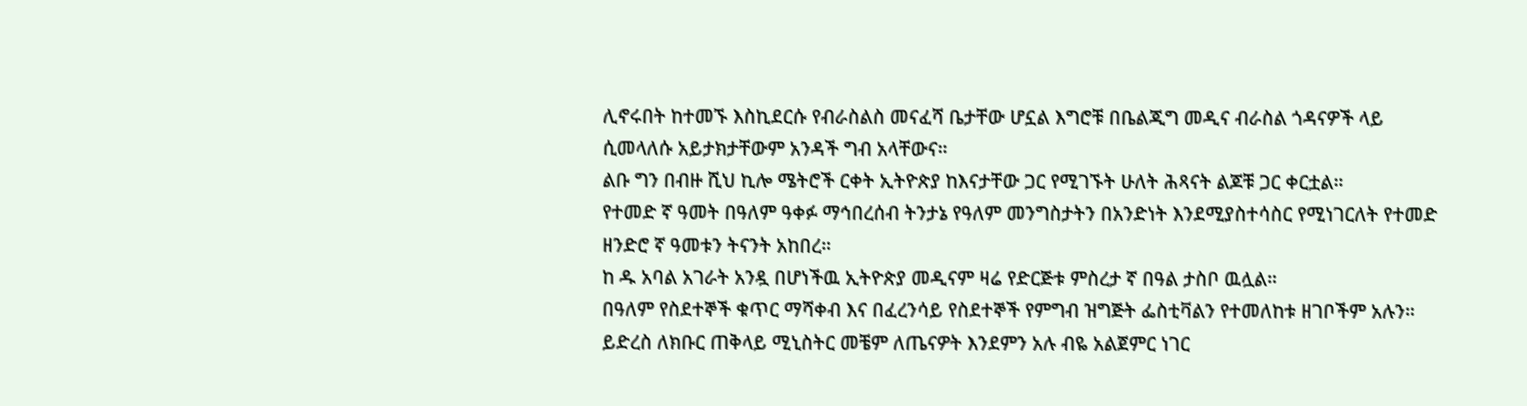ሊኖሩበት ከተመኙ እስኪደርሱ የብራስልስ መናፈሻ ቤታቸው ሆኗል እግሮቹ በቤልጂግ መዲና ብራስል ጎዳናዎች ላይ ሲመላለሱ አይታክታቸውም አንዳች ግብ አላቸውና።
ልቡ ግን በብዙ ሺህ ኪሎ ሜትሮች ርቀት ኢትዮጵያ ከእናታቸው ጋር የሚገኙት ሁለት ሕጻናት ልጆቹ ጋር ቀርቷል።
የተመድ ኛ ዓመት በዓለም ዓቀፉ ማኅበረሰብ ትንታኔ የዓለም መንግስታትን በአንድነት እንደሚያስተሳስር የሚነገርለት የተመድ ዘንድሮ ኛ ዓመቱን ትናንት አከበረ።
ከ ዱ አባል አገራት አንዷ በሆነችዉ ኢትዮጵያ መዲናም ዛሬ የድርጅቱ ምስረታ ኛ በዓል ታስቦ ዉሏል።
በዓለም የስደተኞች ቁጥር ማሻቀብ እና በፈረንሳይ የስደተኞች የምግብ ዝግጅት ፌስቲቫልን የተመለከቱ ዘገቦችም አሉን።
ይድረስ ለክቡር ጠቅላይ ሚኒስትር መቼም ለጤናዎት እንደምን አሉ ብዬ አልጀምር ነገር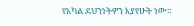የአካል ደህንነትዎን እያየሁት ነው፡፡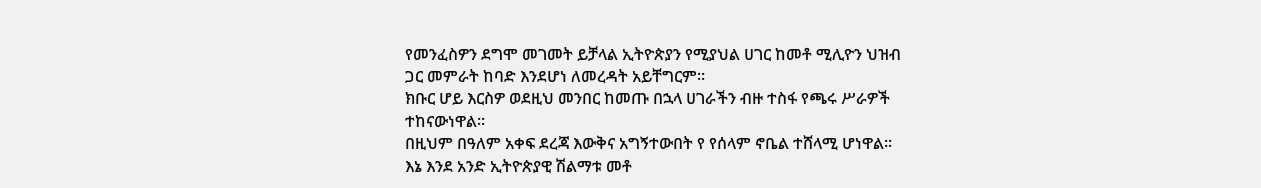የመንፈስዎን ደግሞ መገመት ይቻላል ኢትዮጵያን የሚያህል ሀገር ከመቶ ሚሊዮን ህዝብ ጋር መምራት ከባድ እንደሆነ ለመረዳት አይቸግርም፡፡
ክቡር ሆይ እርስዎ ወደዚህ መንበር ከመጡ በኋላ ሀገራችን ብዙ ተስፋ የጫሩ ሥራዎች ተከናውነዋል፡፡
በዚህም በዓለም አቀፍ ደረጃ እውቅና አግኝተውበት የ የሰላም ኖቤል ተሸላሚ ሆነዋል፡፡
እኔ እንደ አንድ ኢትዮጵያዊ ሽልማቱ መቶ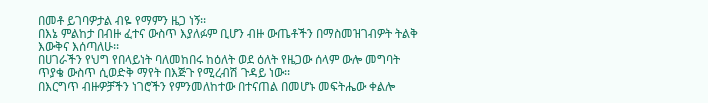በመቶ ይገባዎታል ብዬ የማምን ዜጋ ነኝ፡፡
በእኔ ምልከታ በብዙ ፈተና ውስጥ እያለፉም ቢሆን ብዙ ውጤቶችን በማስመዝገብዎት ትልቅ እውቅና እሰጣለሁ፡፡
በሀገራችን የህግ የበላይነት ባለመከበሩ ከዕለት ወደ ዕለት የዜጋው ሰላም ውሎ መግባት ጥያቄ ውስጥ ሲወድቅ ማየት በእጅጉ የሚረብሽ ጉዳይ ነው፡፡
በእርግጥ ብዙዎቻችን ነገሮችን የምንመለከተው በተናጠል በመሆኑ መፍትሔው ቀልሎ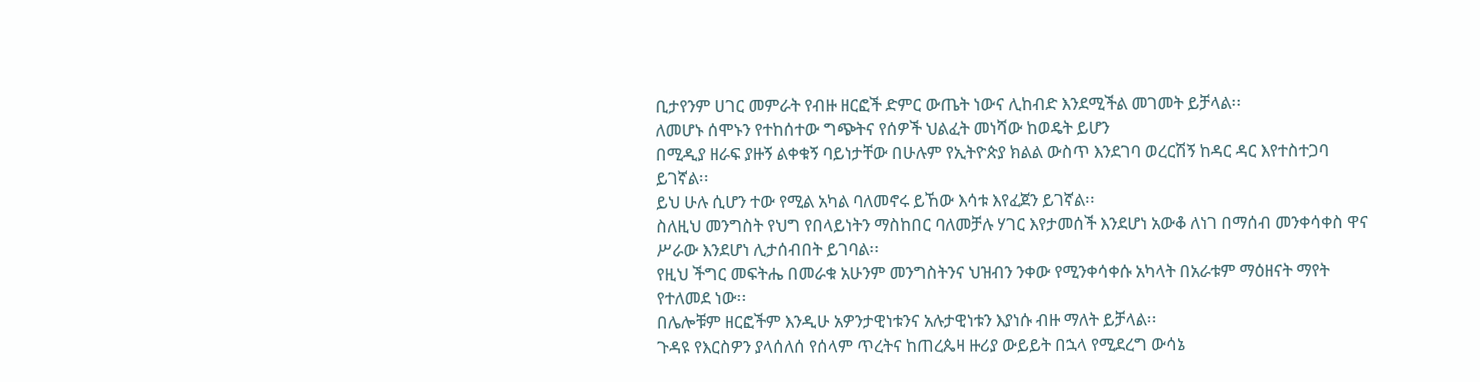ቢታየንም ሀገር መምራት የብዙ ዘርፎች ድምር ውጤት ነውና ሊከብድ እንደሚችል መገመት ይቻላል፡፡
ለመሆኑ ሰሞኑን የተከሰተው ግጭትና የሰዎች ህልፈት መነሻው ከወዴት ይሆን
በሚዲያ ዘራፍ ያዙኝ ልቀቁኝ ባይነታቸው በሁሉም የኢትዮጵያ ክልል ውስጥ እንደገባ ወረርሽኝ ከዳር ዳር እየተስተጋባ ይገኛል፡፡
ይህ ሁሉ ሲሆን ተው የሚል አካል ባለመኖሩ ይኸው እሳቱ እየፈጀን ይገኛል፡፡
ስለዚህ መንግስት የህግ የበላይነትን ማስከበር ባለመቻሉ ሃገር እየታመሰች እንደሆነ አውቆ ለነገ በማሰብ መንቀሳቀስ ዋና ሥራው እንደሆነ ሊታሰብበት ይገባል፡፡
የዚህ ችግር መፍትሔ በመራቁ አሁንም መንግስትንና ህዝብን ንቀው የሚንቀሳቀሱ አካላት በአራቱም ማዕዘናት ማየት የተለመደ ነው፡፡
በሌሎቹም ዘርፎችም እንዲሁ አዎንታዊነቱንና አሉታዊነቱን እያነሱ ብዙ ማለት ይቻላል፡፡
ጉዳዩ የእርስዎን ያላሰለሰ የሰላም ጥረትና ከጠረጴዛ ዙሪያ ውይይት በኋላ የሚደረግ ውሳኔ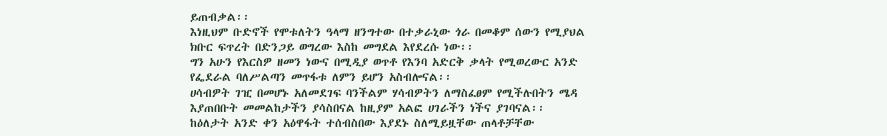ይጠብቃል፡፡
እነዚህም ቡድኖች የሞቱለትን ዓላማ ዘንግተው በተቃራኒው ጎራ በመቆም ሰውን የሚያህል ክቡር ፍጥረት በድንጋይ ወግረው እስከ መግደል እየደረሱ ነው፡፡
ግን አሁን የእርስዎ ዘመን ነውና በሚዲያ ወጥቶ የእንባ አድርቅ ቃላት የሚወረውር አንድ የፌደራል ባለሥልጣን መጥፋቱ ለምን ይሆን አስብሎናል፡፡
ሀሳብዎት ገዢ በመሆኑ አለመደገፍ ባንችልም ሃሳብዎትን ለማስፈፀም የሚችሉበትን ሜዳ እያጠበቡት መመልከታችን ያሳስበናል ከዚያም አልፎ ሀገራችን ነችና ያገባናል፡፡
ከዕለታት አንድ ቀን አዕዋፋት ተሰብስበው እያደኑ ስለሚይዟቸው ጠላቶቻቸው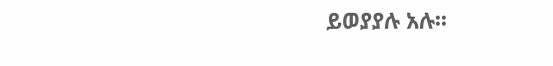ይወያያሉ አሉ፡፡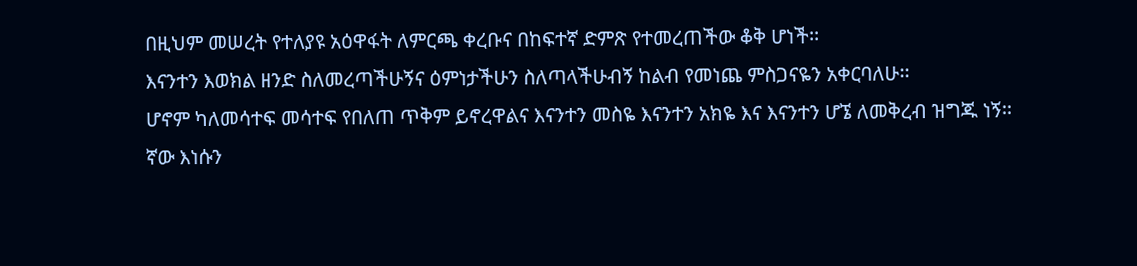በዚህም መሠረት የተለያዩ አዕዋፋት ለምርጫ ቀረቡና በከፍተኛ ድምጽ የተመረጠችው ቆቅ ሆነች፡፡
እናንተን እወክል ዘንድ ስለመረጣችሁኝና ዕምነታችሁን ስለጣላችሁብኝ ከልብ የመነጨ ምስጋናዬን አቀርባለሁ፡፡
ሆኖም ካለመሳተፍ መሳተፍ የበለጠ ጥቅም ይኖረዋልና እናንተን መስዬ እናንተን አክዬ እና እናንተን ሆኜ ለመቅረብ ዝግጁ ነኝ፡፡
ኛው እነሱን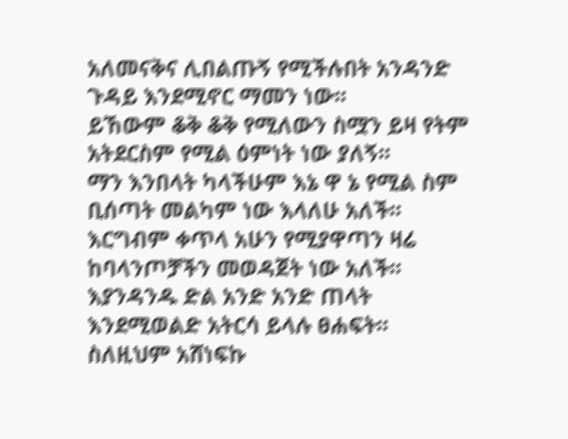አለመናቅና ሊበልጡኝ የሚችሉበት አንዳንድ ጉዳይ እንደሚኖር ማመን ነው፡፡
ይኸውም ቆቅ ቆቅ የሚለውን ስሟን ይዛ የትም አትደርስም የሚል ዕምነት ነው ያለኝ፡፡
ማን እንበላት ካላችሁም እኔ ዋ ኔ የሚል ስም ቢሰጣት መልካም ነው እላለሁ አለች፡፡
እርግብም ቀጥላ አሁን የሚያዋጣን ዛሬ ከባላንጦቻችን መወዳጀት ነው አለች፡፡
እያንዳንዱ ድል አንድ አንድ ጠላት እንደሚወልድ አትርሳ ይላሉ ፀሐፍት፡፡
ስለዚህም አሸነፍኩ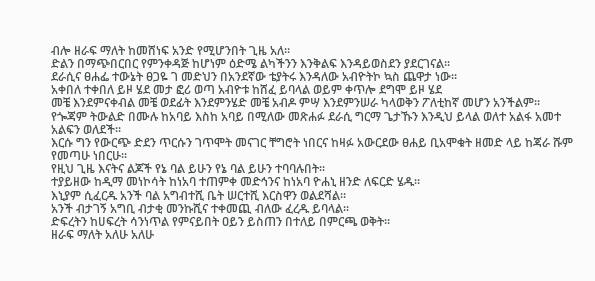ብሎ ዘራፍ ማለት ከመሸነፍ አንድ የሚሆንበት ጊዜ አለ፡፡
ድልን በማጭበርበር የምንቀዳጅ ከሆነም ዕድሜ ልካችንን እንቅልፍ እንዳይወስደን ያደርገናል፡፡
ደራሲና ፀሐፌ ተውኔት ፀጋዬ ገ መድህን በአንደኛው ቴያትሩ እንዳለው አብዮትኮ ኳስ ጨዋታ ነው፡፡
አቀበለ ተቀበለ ይዞ ሄደ መታ ፎሪ ወጣ አብዮቱ ከሸፈ ይባላል ወይም ቀጥሎ ደግሞ ይዞ ሄደ
መቼ እንደምናቀብል መቼ ወደፊት እንደምንሄድ መቼ አብዶ ምሣ እንደምንሠራ ካላወቅን ፖለቲከኛ መሆን አንችልም፡፡
የጐጃም ትውልድ በሙሉ ከአባይ እስከ አባይ በሚለው መጽሐፉ ደራሲ ግርማ ጌታኹን እንዲህ ይላል ወለተ አልፋ አመተ አልፍን ወለደች፡፡
እርሱ ግን የውርጭ ድደን ጥርሱን ገጥሞት መናገር ቸግሮት ነበርና ከዛፉ አውርደው ፀሐይ ቢአሞቁት ዘመድ ላይ ከጃራ ሹም የመጣሁ ነበርሁ፡፡
የዚህ ጊዜ እናትና ልጆች የኔ ባል ይሁን የኔ ባል ይሁን ተባባሉበት፡፡
ተያይዘው ከዲማ መነኮሳት ከነአባ ተጠምቀ መድኅንና ከነአባ ዮሐኒ ዘንድ ለፍርድ ሄዱ፡፡
እኒያም ሲፈርዱ አንች ባል አግብተሺ ቤት ሠርተሺ እርስዋን ወልደሻል፡፡
አንች ብታገኝ አግቢ ብታቂ መንኩሺና ተቀመጪ ብለው ፈረዱ ይባላል፡፡
ድፍረትን ከሀፍረት ሳንነጥል የምናይበት ዐይን ይስጠን በተለይ በምርጫ ወቅት፡፡
ዘራፍ ማለት አለሁ አለሁ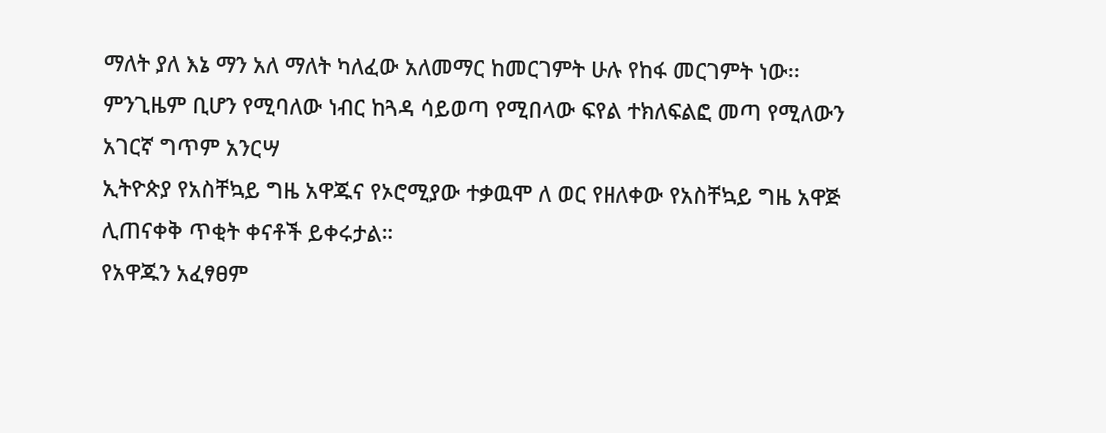ማለት ያለ እኔ ማን አለ ማለት ካለፈው አለመማር ከመርገምት ሁሉ የከፋ መርገምት ነው፡፡
ምንጊዜም ቢሆን የሚባለው ነብር ከጓዳ ሳይወጣ የሚበላው ፍየል ተክለፍልፎ መጣ የሚለውን አገርኛ ግጥም አንርሣ
ኢትዮጵያ የአስቸኳይ ግዜ አዋጁና የኦሮሚያው ተቃዉሞ ለ ወር የዘለቀው የአስቸኳይ ግዜ አዋጅ ሊጠናቀቅ ጥቂት ቀናቶች ይቀሩታል።
የአዋጁን አፈፃፀም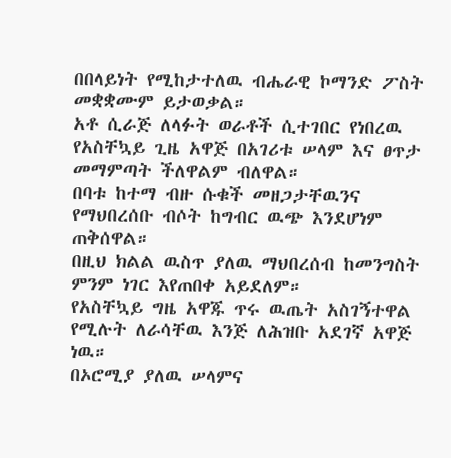በበላይነት የሚከታተለዉ ብሔራዊ ኮማንድ ፖስት መቋቋሙም ይታወቃል።
አቶ ሲራጅ ለላፉት ወራቶች ሲተገበር የነበረዉ የአስቸኳይ ጊዜ አዋጅ በአገሪቱ ሠላም እና ፀጥታ መማምጣት ችለዋልም ብለዋል።
በባቱ ከተማ ብዙ ሱቁች መዘጋታቸዉንና የማህበረሰቡ ብሶት ከግብር ዉጭ እንደሆነም ጠቅሰዋል።
በዚህ ክልል ዉስጥ ያለዉ ማህበረሰብ ከመንግስት ምንም ነገር እየጠበቀ አይደለም።
የአስቸኳይ ግዜ አዋጁ ጥሩ ዉጤት አስገኝተዋል የሚሉት ለራሳቸዉ እንጅ ለሕዝቡ አደገኛ አዋጅ ነዉ።
በኦሮሚያ ያለዉ ሠላምና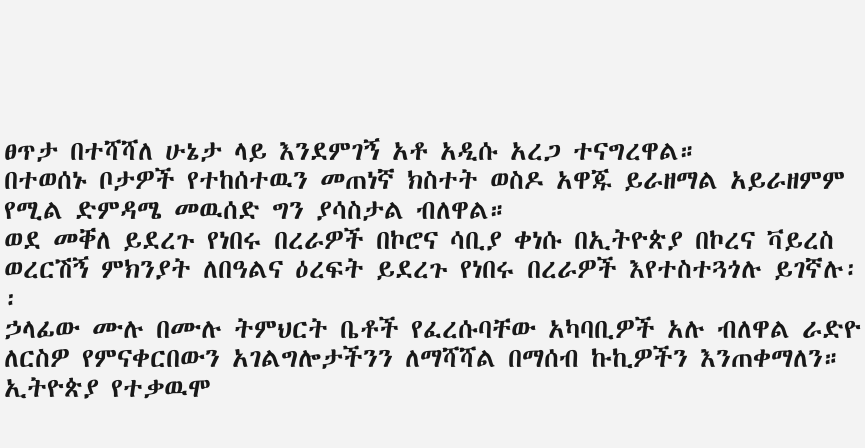ፀጥታ በተሻሻለ ሁኔታ ላይ እንደምገኝ አቶ አዲሱ አረጋ ተናግረዋል።
በተወሰኑ ቦታዎች የተከሰተዉን መጠነኛ ክስተት ወስዶ አዋጁ ይራዘማል አይራዘምም የሚል ድምዳሜ መዉሰድ ግን ያሳስታል ብለዋል።
ወደ መቐለ ይደረጉ የነበሩ በረራዎች በኮሮና ሳቢያ ቀነሱ በኢትዮጵያ በኮረና ቫይረስ ወረርሽኝ ምክንያት ለበዓልና ዕረፍት ይደረጉ የነበሩ በረራዎች እየተስተጓጎሉ ይገኛሉ፡፡
ኃላፊው ሙሉ በሙሉ ትምህርት ቤቶች የፈረሱባቸው አካባቢዎች አሉ ብለዋል ራድዮ ለርስዎ የምናቀርበውን አገልግሎታችንን ለማሻሻል በማሰብ ኩኪዎችን እንጠቀማለን።
ኢትዮጵያ የተቃዉሞ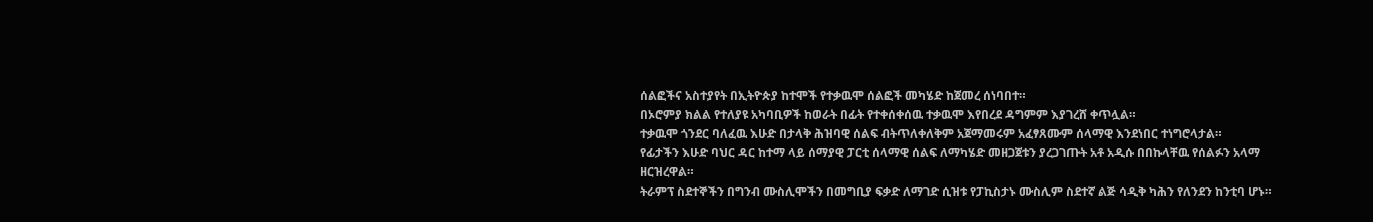ሰልፎችና አስተያየት በኢትዮጵያ ከተሞች የተቃዉሞ ሰልፎች መካሄድ ከጀመረ ሰነባበተ።
በኦሮምያ ክልል የተለያዩ አካባቢዎች ከወራት በፊት የተቀሰቀሰዉ ተቃዉሞ እየበረደ ዳግምም እያገረሸ ቀጥሏል።
ተቃዉሞ ጎንደር ባለፈዉ እሁድ በታላቅ ሕዝባዊ ሰልፍ ብትጥለቀለቅም አጀማመሩም አፈፃጸሙም ሰላማዊ እንደነበር ተነግሮላታል።
የፊታችን እሁድ ባህር ዳር ከተማ ላይ ሰማያዊ ፓርቲ ሰላማዊ ሰልፍ ለማካሄድ መዘጋጀቱን ያረጋገጡት አቶ አዲሱ በበኩላቸዉ የሰልፉን አላማ ዘርዝረዋል።
ትራምፕ ስደተኞችን በግንብ ሙስሊሞችን በመግቢያ ፍቃድ ለማገድ ሲዝቱ የፓኪስታኑ ሙስሊም ስደተኛ ልጅ ሳዲቅ ካሕን የለንደን ከንቲባ ሆኑ።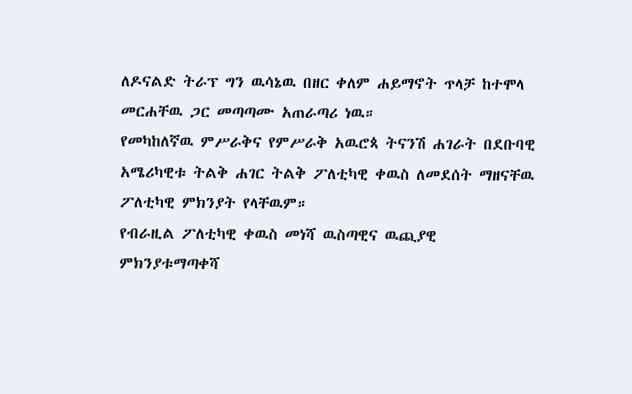ለዶናልድ ትራፕ ግን ዉሳኔዉ በዘር ቀለም ሐይማኖት ጥላቻ ከተሞላ መርሐቸዉ ጋር መጣጣሙ አጠራጣሪ ነዉ።
የመካከለኛዉ ምሥራቅና የምሥራቅ አዉሮጳ ትናንሽ ሐገራት በደቡባዊ አሜሪካዊቱ ትልቅ ሐገር ትልቅ ፖለቲካዊ ቀዉስ ለመደሰት ማዘናቸዉ ፖለቲካዊ ምክንያት የላቸዉም።
የብራዚል ፖለቲካዊ ቀዉስ መነሻ ዉስጣዊና ዉጪያዊ ምክንያቱማጣቀሻ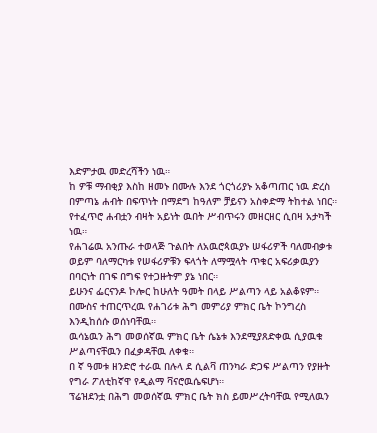እድምታዉ መድረሻችን ነዉ።
ከ ዎቹ ማብቂያ እስከ ዘመኑ በሙሉ እንደ ጎርጎሪያኑ አቆጣጠር ነዉ ድረስ በምጣኔ ሐብት በፍጥነት በማደግ ከዓለም ቻይናን አስቀድማ ትከተል ነበር።
የተፈጥሮ ሐብቷን ብዛት አይነት ዉበት ሥብጥሩን መዘርዘር ሲበዛ አታካች ነዉ።
የሐገሬዉ አንጡራ ተወላጅ ጉልበት ለአዉሮጳዉያኑ ሠፋሪዎች ባለመብቃቱ ወይም ባለማርካቱ የሠፋሪዎቹን ፍላጎት ለማሟላት ጥቁር አፍሪቃዉያን በባርነት በገፍ በግፍ የተጋዙትም ያኔ ነበር።
ይሁንና ፌርናንዶ ኮሎር ከሁለት ዓመት በላይ ሥልጣን ላይ አልቆዩም።
በሙስና ተጠርጥረዉ የሐገሪቱ ሕግ መምሪያ ምክር ቤት ኮንግረስ እንዲከሰሱ ወሰነባቸዉ።
ዉሳኔዉን ሕግ መወሰኛዉ ምክር ቤት ሴኔቱ እንደሚያጸድቀዉ ሲያዉቁ ሥልጣናቸዉን በፈቃዳቸዉ ለቀቁ።
በ ኛ ዓመቱ ዘንድሮ ተራዉ በሉላ ደ ሲልቫ ጠንካራ ድጋፍ ሥልጣን የያዙት የግራ ፖለቲከኛዋ የዲልማ ቫናሮዉሴፍሆነ።
ፕሬዝደንቷ በሕግ መወሰኛዉ ምክር ቤት ክስ ይመሥረትባቸዉ የሚለዉን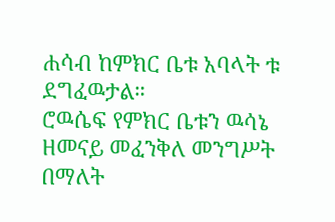ሐሳብ ከምክር ቤቱ አባላት ቱ ደግፈዉታል።
ሮዉሴፍ የምክር ቤቱን ዉሳኔ ዘመናይ መፈንቅለ መንግሥት በማለት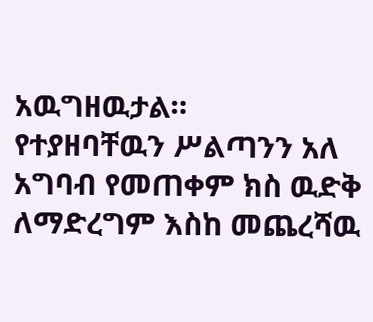አዉግዘዉታል።
የተያዘባቸዉን ሥልጣንን አለ አግባብ የመጠቀም ክስ ዉድቅ ለማድረግም እስከ መጨረሻዉ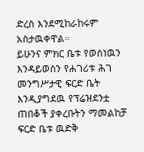ድረስ እንደሚከራከሩም አስታዉቀዋል።
ይሁንና ምክር ቤቱ የወሰነዉን እንዳይወስን የሐገሪቱ ሕገ መንግሥታዊ ፍርድ ቤት እንዲያግደዉ የፕሬዝደንቷ ጠበቆች ያቀረቡትን ማመልከቻ ፍርድ ቤቱ ዉድቅ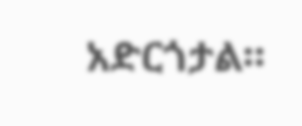አድርጎታል።